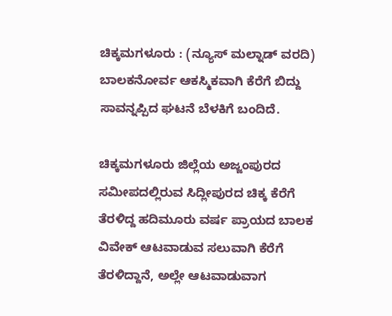ಚಿಕ್ಕಮಗಳೂರು : (ನ್ಯೂಸ್ ಮಲ್ನಾಡ್ ವರದಿ) ಬಾಲಕನೋರ್ವ ಆಕಸ್ಮಿಕವಾಗಿ ಕೆರೆಗೆ ಬಿದ್ದು ಸಾವನ್ನಪ್ಪಿದ ಘಟನೆ ಬೆಳಕಿಗೆ ಬಂದಿದೆ.

ಚಿಕ್ಕಮಗಳೂರು ಜಿಲ್ಲೆಯ ಅಜ್ಜಂಪುರದ ಸಮೀಪದಲ್ಲಿರುವ ಸಿದ್ಲೀಪುರದ ಚಿಕ್ಕ ಕೆರೆಗೆ ತೆರಳಿದ್ದ ಹದಿಮೂರು ವರ್ಷ ಪ್ರಾಯದ ಬಾಲಕ ವಿವೇಕ್ ಆಟವಾಡುವ ಸಲುವಾಗಿ ಕೆರೆಗೆ ತೆರಳಿದ್ದಾನೆ, ಅಲ್ಲೇ ಆಟವಾಡುವಾಗ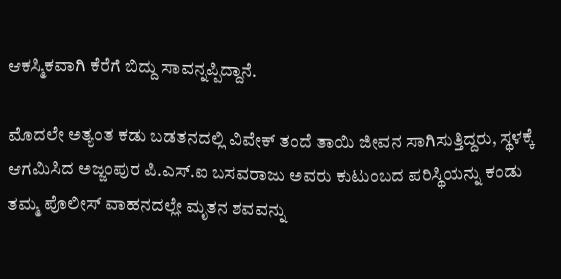ಆಕಸ್ಮಿಕವಾಗಿ ಕೆರೆಗೆ ಬಿದ್ದು ಸಾವನ್ನಪ್ಪಿದ್ದಾನೆ.

ಮೊದಲೇ ಅತ್ಯಂತ ಕಡು ಬಡತನದಲ್ಲಿ ವಿವೇಕ್ ತಂದೆ ತಾಯಿ ಜೀವನ ಸಾಗಿಸುತ್ತಿದ್ದರು, ಸ್ಥಳಕ್ಕೆ ಆಗಮಿಸಿದ ಅಜ್ಜಂಪುರ ಪಿ.ಎಸ್.ಐ ಬಸವರಾಜು ಅವರು ಕುಟುಂಬದ ಪರಿಸ್ಥಿಯನ್ನು ಕಂಡು ತಮ್ಮ ಪೊಲೀಸ್ ವಾಹನದಲ್ಲೇ ಮೃತನ ಶವವನ್ನು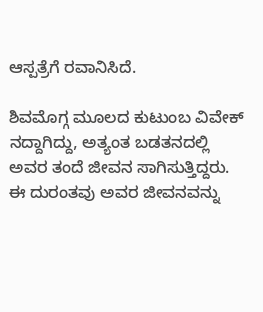ಆಸ್ಪತ್ರೆಗೆ ರವಾನಿಸಿದೆ.

ಶಿವಮೊಗ್ಗ ಮೂಲದ ಕುಟುಂಬ ವಿವೇಕ್ ನದ್ದಾಗಿದ್ದು, ಅತ್ಯಂತ ಬಡತನದಲ್ಲಿ ಅವರ ತಂದೆ ಜೀವನ ಸಾಗಿಸುತ್ತಿದ್ದರು. ಈ ದುರಂತವು ಅವರ ಜೀವನವನ್ನು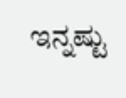ಇನ್ನಷ್ಟು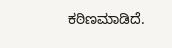ಕಠಿಣಮಾಡಿದೆ.